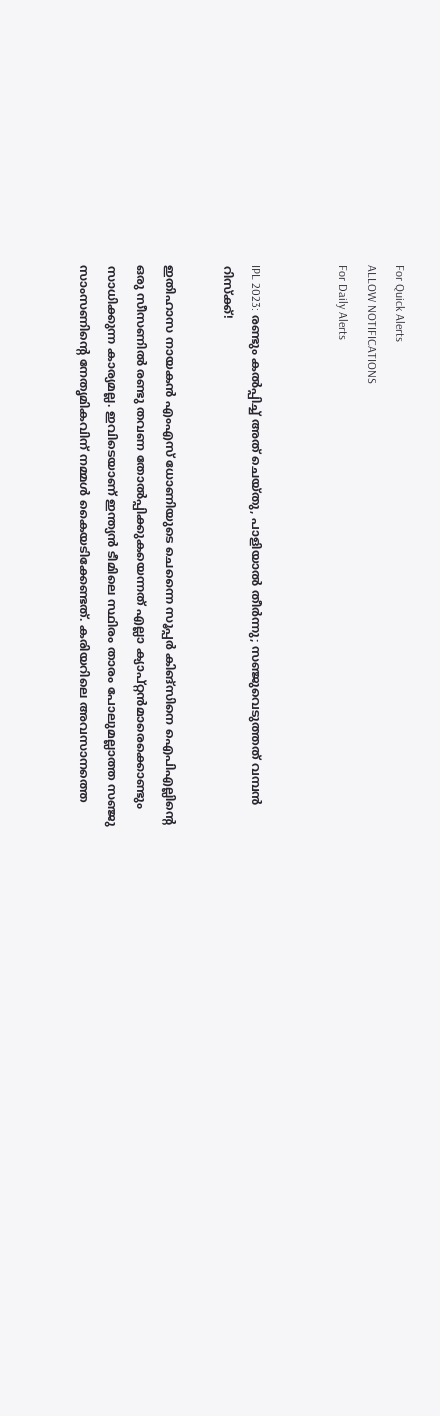For Quick Alerts
ALLOW NOTIFICATIONS
For Daily Alerts


IPL 2023: രണ്ടും കല്‍പ്പിച്ച് അത് ചെയ്തു, പാളിയാല്‍ തീര്‍ന്നു; സഞ്ജുവെടുത്തത് വമ്പന്‍ റിസ്‌ക്ക്!

ഇതിഹാസ നായകന്‍ എംഎസ് ധോണിയുടെ ചെന്നൈ സൂപ്പര്‍ കിങ്‌സിനെ ഐപിഎല്ലിന്റെ ഒരു സീസണില്‍ രണ്ടു തവണ തോല്‍പ്പിക്കുകയെന്നത് എല്ലാ ക്യാപ്റ്റന്‍മാരെക്കൊണ്ടും സാധിക്കുന്ന കാര്യമല്ല. ഇവിടെയാണ് ഇന്ത്യന്‍ ടീമിലെ സ്ഥിരം താരം പോലുമല്ലാത്ത സഞ്ജു സാംസണിന്റെ നേതൃമികവിന് നമ്മള്‍ കൈയടിക്കേണ്ടത്. കരിയറിലെ അവസാനത്തെ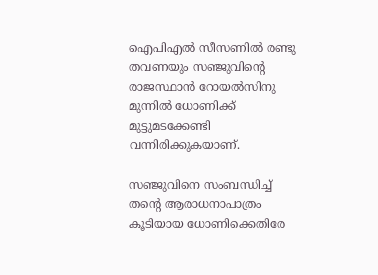ഐപിഎല്‍ സീസണില്‍ രണ്ടു തവണയും സഞ്ജുവിന്റെ രാജസ്ഥാന്‍ റോയല്‍സിനു മുന്നില്‍ ധോണിക്ക് മുട്ടുമടക്കേണ്ടി വന്നിരിക്കുകയാണ്.

സഞ്ജുവിനെ സംബന്ധിച്ച് തന്റെ ആരാധനാപാത്രം കൂടിയായ ധോണിക്കെതിരേ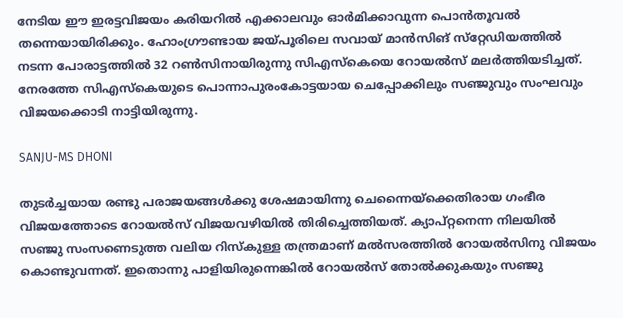നേടിയ ഈ ഇരട്ടവിജയം കരിയറില്‍ എക്കാലവും ഓര്‍മിക്കാവുന്ന പൊന്‍തൂവല്‍ തന്നെയായിരിക്കും. ഹോംഗ്രൗണ്ടായ ജയ്പൂരിലെ സവായ് മാന്‍സിങ് സ്‌റ്റേഡിയത്തില്‍ നടന്ന പോരാട്ടത്തില്‍ 32 റണ്‍സിനായിരുന്നു സിഎസ്‌കെയെ റോയല്‍സ് മലര്‍ത്തിയടിച്ചത്. നേരത്തേ സിഎസ്‌കെയുടെ പൊന്നാപുരംകോട്ടയായ ചെപ്പോക്കിലും സഞ്ജുവും സംഘവും വിജയക്കൊടി നാട്ടിയിരുന്നു.

SANJU-MS DHONI

തുടര്‍ച്ചയായ രണ്ടു പരാജയങ്ങള്‍ക്കു ശേഷമായിന്നു ചെന്നൈയ്‌ക്കെതിരായ ഗംഭീര വിജയത്തോടെ റോയല്‍സ് വിജയവഴിയില്‍ തിരിച്ചെത്തിയത്. ക്യാപ്റ്റനെന്ന നിലയില്‍ സഞ്ജു സംസണെടുത്ത വലിയ റിസ്‌കുള്ള തന്ത്രമാണ് മല്‍സരത്തില്‍ റോയല്‍സിനു വിജയം കൊണ്ടുവന്നത്. ഇതൊന്നു പാളിയിരുന്നെങ്കില്‍ റോയല്‍സ് തോല്‍ക്കുകയും സഞ്ജു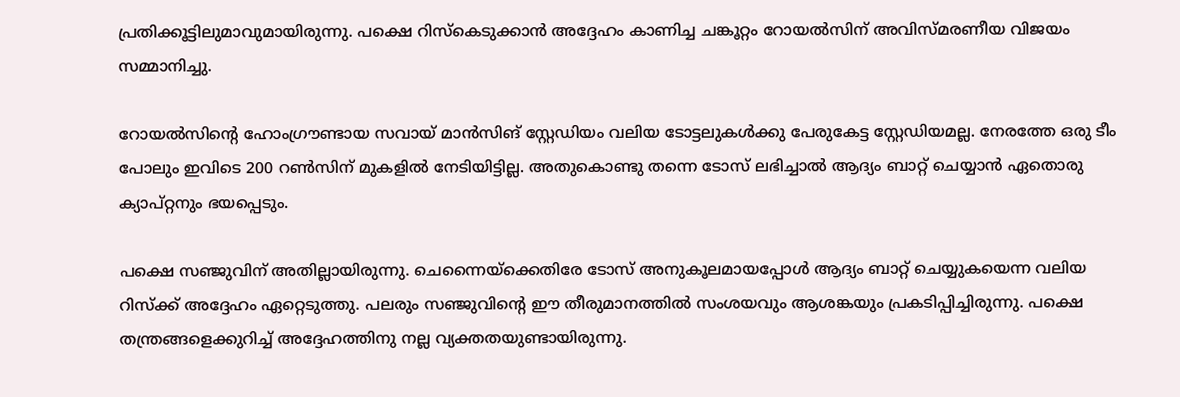പ്രതിക്കൂട്ടിലുമാവുമായിരുന്നു. പക്ഷെ റിസ്‌കെടുക്കാന്‍ അദ്ദേഹം കാണിച്ച ചങ്കൂറ്റം റോയല്‍സിന് അവിസ്മരണീയ വിജയം സമ്മാനിച്ചു.

റോയല്‍സിന്റെ ഹോംഗ്രൗണ്ടായ സവായ് മാന്‍സിങ് സ്റ്റേഡിയം വലിയ ടോട്ടലുകള്‍ക്കു പേരുകേട്ട സ്റ്റേഡിയമല്ല. നേരത്തേ ഒരു ടീം പോലും ഇവിടെ 200 റണ്‍സിന് മുകളില്‍ നേടിയിട്ടില്ല. അതുകൊണ്ടു തന്നെ ടോസ് ലഭിച്ചാല്‍ ആദ്യം ബാറ്റ് ചെയ്യാന്‍ ഏതൊരു ക്യാപ്റ്റനും ഭയപ്പെടും.

പക്ഷെ സഞ്ജുവിന് അതില്ലായിരുന്നു. ചെന്നൈയ്‌ക്കെതിരേ ടോസ് അനുകൂലമായപ്പോള്‍ ആദ്യം ബാറ്റ് ചെയ്യുകയെന്ന വലിയ റിസ്‌ക്ക് അദ്ദേഹം ഏറ്റെടുത്തു. പലരും സഞ്ജുവിന്റെ ഈ തീരുമാനത്തില്‍ സംശയവും ആശങ്കയും പ്രകടിപ്പിച്ചിരുന്നു. പക്ഷെ തന്ത്രങ്ങളെക്കുറിച്ച് അദ്ദേഹത്തിനു നല്ല വ്യക്തതയുണ്ടായിരുന്നു.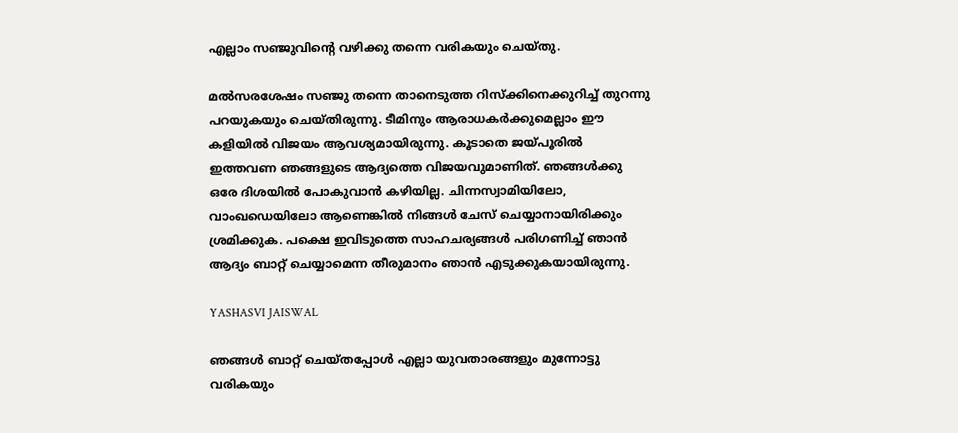എല്ലാം സഞ്ജുവിന്റെ വഴിക്കു തന്നെ വരികയും ചെയ്തു.

മല്‍സരശേഷം സഞ്ജു തന്നെ താനെടുത്ത റിസ്‌ക്കിനെക്കുറിച്ച് തുറന്നു പറയുകയും ചെയ്തിരുന്നു. ടീമിനും ആരാധകര്‍ക്കുമെല്ലാം ഈ കളിയില്‍ വിജയം ആവശ്യമായിരുന്നു. കൂടാതെ ജയ്പൂരില്‍ ഇത്തവണ ഞങ്ങളുടെ ആദ്യത്തെ വിജയവുമാണിത്. ഞങ്ങള്‍ക്കു ഒരേ ദിശയില്‍ പോകുവാന്‍ കഴിയില്ല. ചിന്നസ്വാമിയിലോ, വാംഖഡെയിലോ ആണെങ്കില്‍ നിങ്ങള്‍ ചേസ് ചെയ്യാനായിരിക്കും ശ്രമിക്കുക. പക്ഷെ ഇവിടുത്തെ സാഹചര്യങ്ങള്‍ പരിഗണിച്ച് ഞാന്‍ ആദ്യം ബാറ്റ് ചെയ്യാമെന്ന തീരുമാനം ഞാന്‍ എടുക്കുകയായിരുന്നു.

YASHASVI JAISWAL

ഞങ്ങള്‍ ബാറ്റ് ചെയ്തപ്പോള്‍ എല്ലാ യുവതാരങ്ങളും മുന്നോട്ടു വരികയും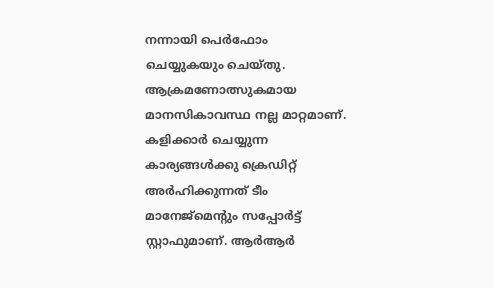നന്നായി പെര്‍ഫോം ചെയ്യുകയും ചെയ്തു. ആക്രമണോത്സുകമായ മാനസികാവസ്ഥ നല്ല മാറ്റമാണ്. കളിക്കാര്‍ ചെയ്യുന്ന കാര്യങ്ങള്‍ക്കു ക്രെഡിറ്റ് അര്‍ഹിക്കുന്നത് ടീം മാനേജ്‌മെന്റും സപ്പോര്‍ട്ട് സ്റ്റാഫുമാണ്. ആര്‍ആര്‍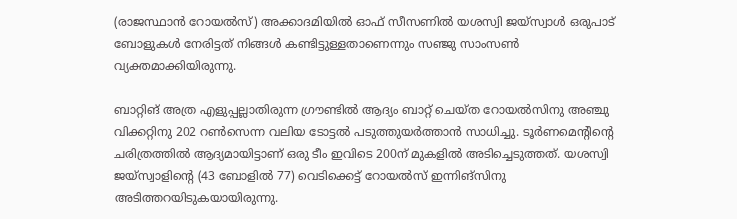(രാജസ്ഥാന്‍ റോയല്‍സ്) അക്കാദമിയില്‍ ഓഫ് സീസണില്‍ യശസ്വി ജയ്‌സ്വാള്‍ ഒരുപാട് ബോളുകള്‍ നേരിട്ടത് നിങ്ങള്‍ കണ്ടിട്ടുള്ളതാണെന്നും സഞ്ജു സാംസണ്‍ വ്യക്തമാക്കിയിരുന്നു.

ബാറ്റിങ് അത്ര എളുപ്പല്ലാതിരുന്ന ഗ്രൗണ്ടില്‍ ആദ്യം ബാറ്റ് ചെയ്ത റോയല്‍സിനു അഞ്ചു വിക്കറ്റിനു 202 റണ്‍സെന്ന വലിയ ടോട്ടല്‍ പടുത്തുയര്‍ത്താന്‍ സാധിച്ചു. ടൂര്‍ണമെന്റിന്റെ ചരിത്രത്തില്‍ ആദ്യമായിട്ടാണ് ഒരു ടീം ഇവിടെ 200ന് മുകളില്‍ അടിച്ചെടുത്തത്. യശസ്വി ജയ്‌സ്വാളിന്റെ (43 ബോളില്‍ 77) വെടിക്കെട്ട് റോയല്‍സ് ഇന്നിങ്‌സിനു അടിത്തറയിടുകയായിരുന്നു.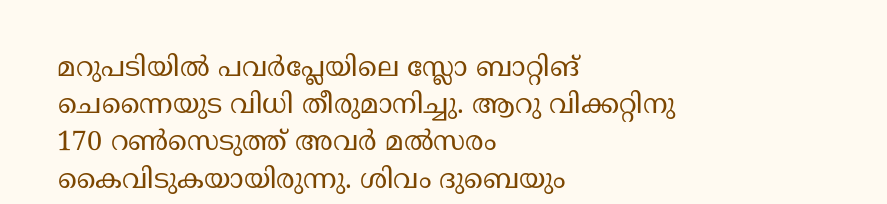മറുപടിയില്‍ പവര്‍പ്ലേയിലെ സ്ലോ ബാറ്റിങ് ചെന്നൈയുട വിധി തീരുമാനിച്ചു. ആറു വിക്കറ്റിനു 170 റണ്‍സെടുത്ത് അവര്‍ മല്‍സരം കൈവിടുകയായിരുന്നു. ശിവം ദുബെയും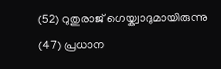(52) റുതുരാജ് ഗെയ്ക്വാദുമായിരുന്നു (47) പ്രധാന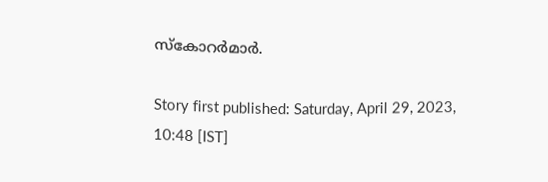സ്‌കോറര്‍മാര്‍.

Story first published: Saturday, April 29, 2023, 10:48 [IST]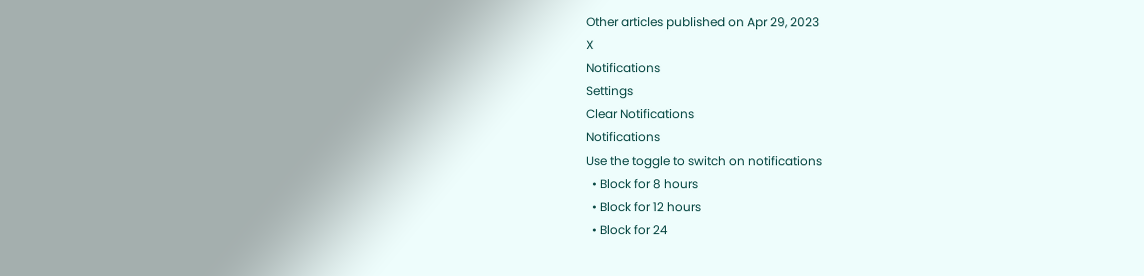Other articles published on Apr 29, 2023
X
Notifications
Settings
Clear Notifications
Notifications
Use the toggle to switch on notifications
  • Block for 8 hours
  • Block for 12 hours
  • Block for 24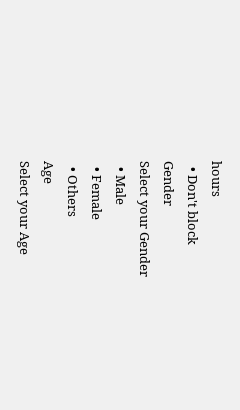hours
  • Don't block
Gender
Select your Gender
  • Male
  • Female
  • Others
Age
Select your Age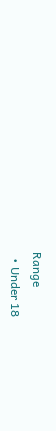Range
  • Under 18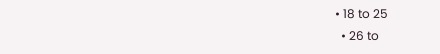• 18 to 25
  • 26 to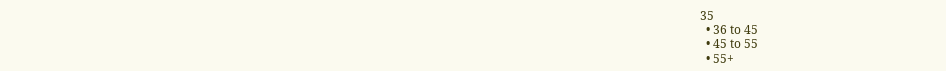35
  • 36 to 45
  • 45 to 55
  • 55+